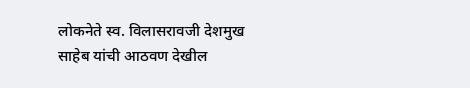लोकनेते स्व. विलासरावजी देशमुख साहेब यांची आठवण देखील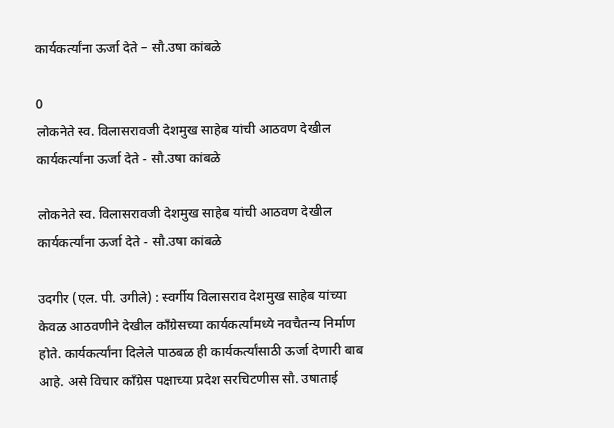कार्यकर्त्यांना ऊर्जा देते – सौ.उषा कांबळे

0
लोकनेते स्व. विलासरावजी देशमुख साहेब यांची आठवण देखील कार्यकर्त्यांना ऊर्जा देते - सौ.उषा कांबळे

लोकनेते स्व. विलासरावजी देशमुख साहेब यांची आठवण देखील कार्यकर्त्यांना ऊर्जा देते - सौ.उषा कांबळे

उदगीर (एल. पी. उगीले) : स्वर्गीय विलासराव देशमुख साहेब यांच्या केवळ आठवणीने देखील काँग्रेसच्या कार्यकर्त्यांमध्ये नवचैतन्य निर्माण होते. कार्यकर्त्यांना दिलेले पाठबळ ही कार्यकर्त्यांसाठी ऊर्जा देणारी बाब आहे. असे विचार काँग्रेस पक्षाच्या प्रदेश सरचिटणीस सौ. उषाताई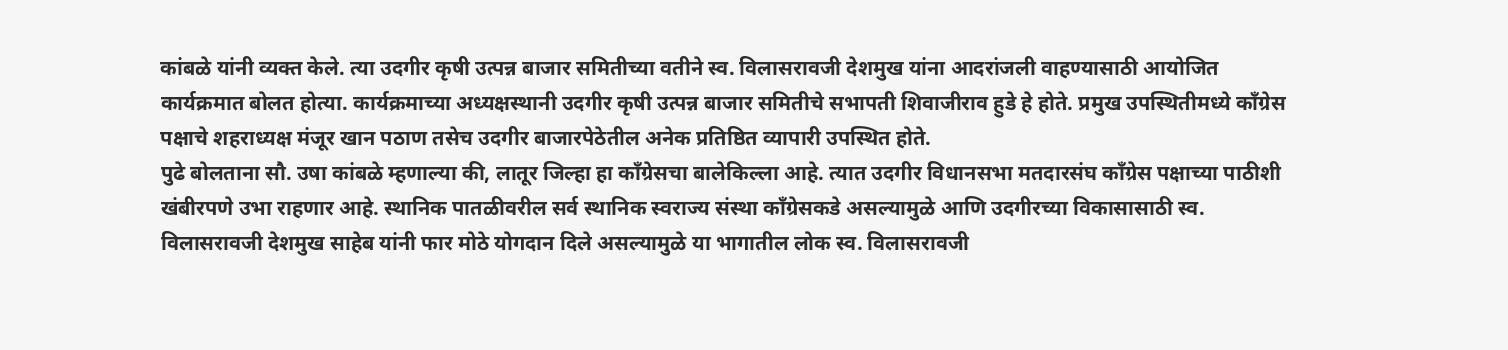कांबळे यांनी व्यक्त केले. त्या उदगीर कृषी उत्पन्न बाजार समितीच्या वतीने स्व. विलासरावजी देशमुख यांना आदरांजली वाहण्यासाठी आयोजित कार्यक्रमात बोलत होत्या. कार्यक्रमाच्या अध्यक्षस्थानी उदगीर कृषी उत्पन्न बाजार समितीचे सभापती शिवाजीराव हुडे हे होते. प्रमुख उपस्थितीमध्ये काँग्रेस पक्षाचे शहराध्यक्ष मंजूर खान पठाण तसेच उदगीर बाजारपेठेतील अनेक प्रतिष्ठित व्यापारी उपस्थित होते.
पुढे बोलताना सौ. उषा कांबळे म्हणाल्या की, लातूर जिल्हा हा काँग्रेसचा बालेकिल्ला आहे. त्यात उदगीर विधानसभा मतदारसंघ काँग्रेस पक्षाच्या पाठीशी खंबीरपणे उभा राहणार आहे. स्थानिक पातळीवरील सर्व स्थानिक स्वराज्य संस्था काँग्रेसकडे असल्यामुळे आणि उदगीरच्या विकासासाठी स्व. विलासरावजी देशमुख साहेब यांनी फार मोठे योगदान दिले असल्यामुळे या भागातील लोक स्व. विलासरावजी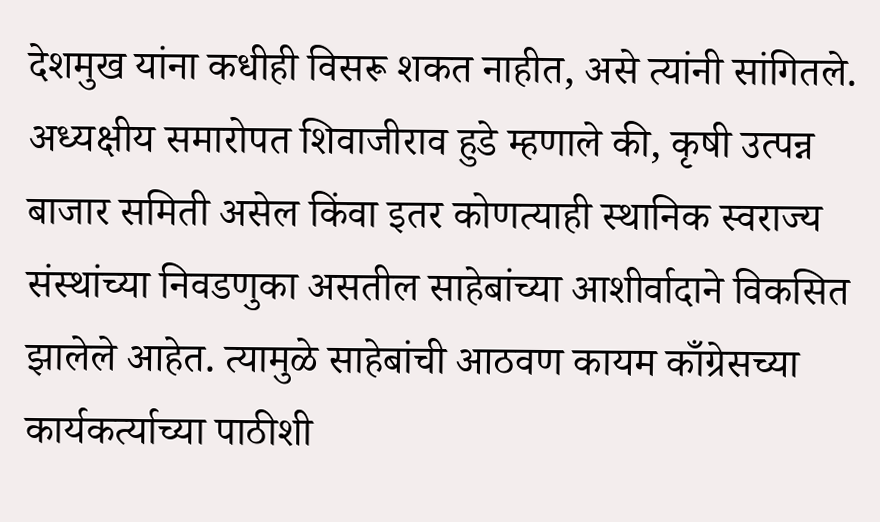देशमुख यांना कधीही विसरू शकत नाहीत, असे त्यांनी सांगितले.
अध्यक्षीय समारोपत शिवाजीराव हुडे म्हणाले की, कृषी उत्पन्न बाजार समिती असेल किंवा इतर कोणत्याही स्थानिक स्वराज्य संस्थांच्या निवडणुका असतील साहेबांच्या आशीर्वादाने विकसित झालेले आहेत. त्यामुळे साहेबांची आठवण कायम काँग्रेसच्या कार्यकर्त्याच्या पाठीशी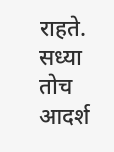राहते. सध्या तोच आदर्श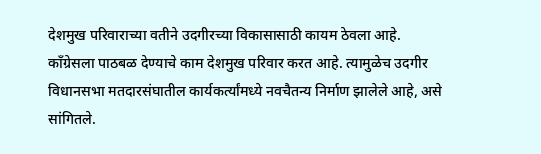देशमुख परिवाराच्या वतीने उदगीरच्या विकासासाठी कायम ठेवला आहे. काँग्रेसला पाठबळ देण्याचे काम देशमुख परिवार करत आहे. त्यामुळेच उदगीर विधानसभा मतदारसंघातील कार्यकर्त्यांमध्ये नवचैतन्य निर्माण झालेले आहे, असे सांगितले.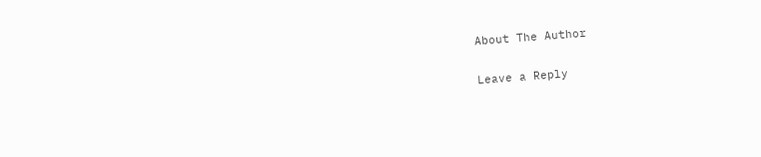About The Author

Leave a Reply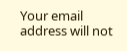Your email address will not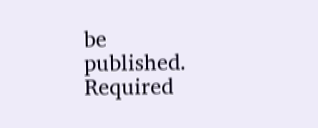be published. Required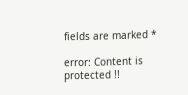fields are marked *

error: Content is protected !!